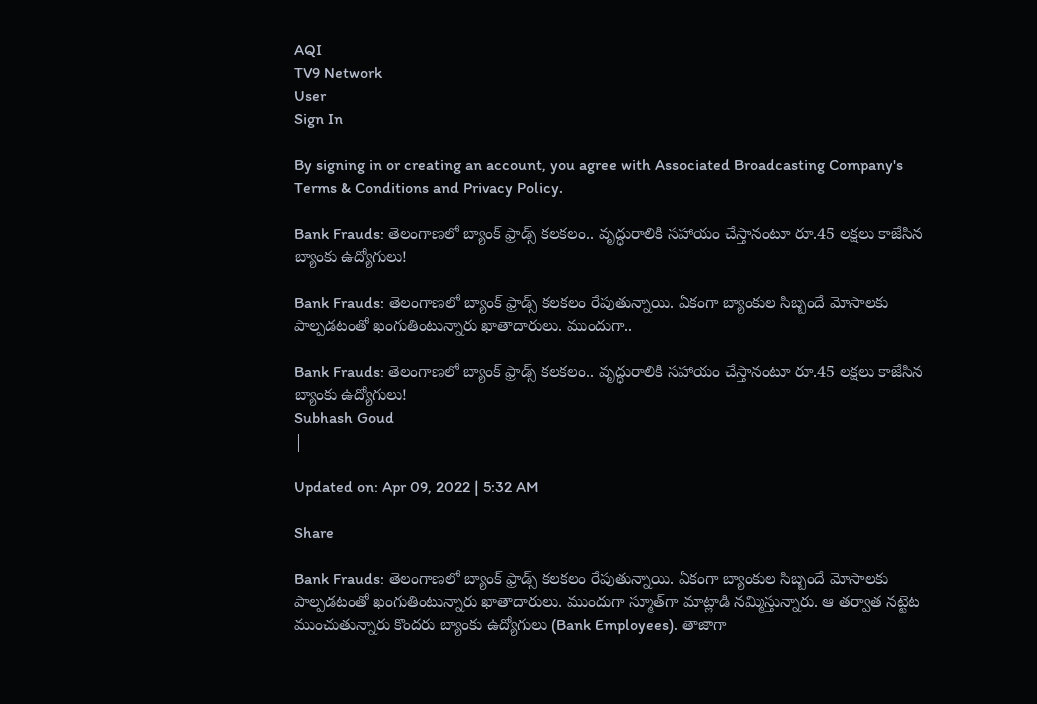AQI
TV9 Network
User
Sign In

By signing in or creating an account, you agree with Associated Broadcasting Company's Terms & Conditions and Privacy Policy.

Bank Frauds: తెలంగాణలో బ్యాంక్‌ ఫ్రాడ్స్‌ కలకలం.. వృద్ధురాలికి సహాయం చేస్తానంటూ రూ.45 లక్షలు కాజేసిన బ్యాంకు ఉద్యోగులు!

Bank Frauds: తెలంగాణలో బ్యాంక్‌ ఫ్రాడ్స్‌ కలకలం రేపుతున్నాయి. ఏకంగా బ్యాంకుల సిబ్బందే మోసాలకు పాల్పడటంతో ఖంగుతింటున్నారు ఖాతాదారులు. ముందుగా..

Bank Frauds: తెలంగాణలో బ్యాంక్‌ ఫ్రాడ్స్‌ కలకలం.. వృద్ధురాలికి సహాయం చేస్తానంటూ రూ.45 లక్షలు కాజేసిన బ్యాంకు ఉద్యోగులు!
Subhash Goud
|

Updated on: Apr 09, 2022 | 5:32 AM

Share

Bank Frauds: తెలంగాణలో బ్యాంక్‌ ఫ్రాడ్స్‌ కలకలం రేపుతున్నాయి. ఏకంగా బ్యాంకుల సిబ్బందే మోసాలకు పాల్పడటంతో ఖంగుతింటున్నారు ఖాతాదారులు. ముందుగా స్మూత్‌గా మాట్లాడి నమ్మిస్తున్నారు. ఆ తర్వాత నట్టెట ముంచుతున్నారు కొందరు బ్యాంకు ఉద్యోగులు (Bank Employees). తాజాగా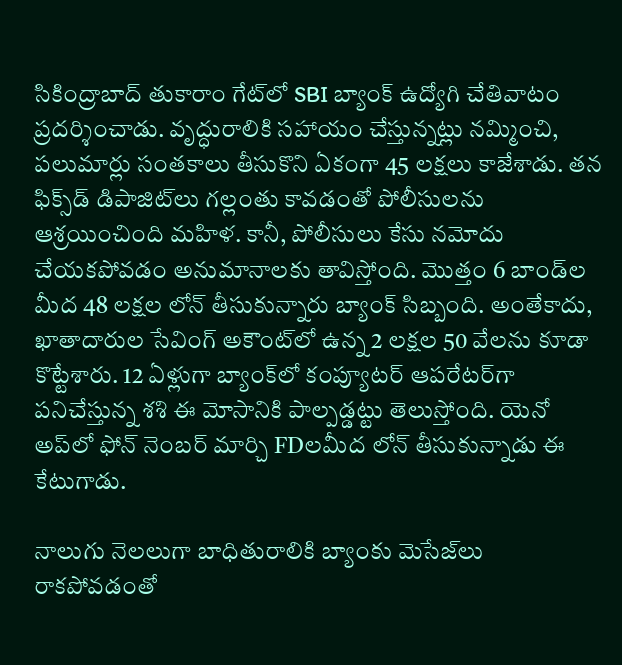సికింద్రాబాద్ తుకారాం గేట్‌లో SBI బ్యాంక్ ఉద్యోగి చేతివాటం ప్రదర్శించాడు. వృద్ధురాలికి సహాయం చేస్తున్నట్లు నమ్మించి, పలుమార్లు సంతకాలు తీసుకొని ఏకంగా 45 లక్షలు కాజేశాడు. తన ఫిక్స్‌డ్ డిపాజిట్‌లు గల్లంతు కావడంతో పోలీసులను ఆశ్రయించింది మహిళ. కానీ, పోలీసులు కేసు నమోదు చేయకపోవడం అనుమానాలకు తావిస్తోంది. మొత్తం 6 బాండ్‌ల మీద 48 లక్షల లోన్ తీసుకున్నారు బ్యాంక్ సిబ్బంది. అంతేకాదు, ఖాతాదారుల సేవింగ్ అకౌంట్‌లో ఉన్న 2 లక్షల 50 వేలను కూడా కొట్టేశారు. 12 ఏళ్లుగా బ్యాంక్‌లో కంప్యూటర్ ఆపరేటర్‌గా పనిచేస్తున్న శశి ఈ మోసానికి పాల్పడ్డట్టు తెలుస్తోంది. యెనో అప్‌లో ఫోన్ నెంబర్ మార్చి FDలమీద లోన్ తీసుకున్నాడు ఈ కేటుగాడు.

నాలుగు నెలలుగా బాధితురాలికి బ్యాంకు మెసేజ్‌లు రాకపోవడంతో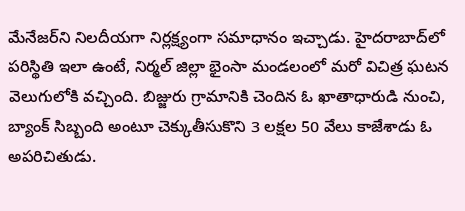మేనేజర్‌ని నిలదీయగా నిర్లక్ష్యంగా సమాధానం ఇచ్చాడు. హైదరాబాద్‌లో పరిస్థితి ఇలా ఉంటే, నిర్మల్ జిల్లా భైంసా మండలంలో మరో విచిత్ర ఘటన వెలుగులోకి వచ్చింది. బిజ్జురు గ్రామానికి చెందిన ఓ ఖాతాధారుడి నుంచి, బ్యాంక్ సిబ్బంది అంటూ చెక్కుతీసుకొని 3 లక్షల 50 వేలు కాజేశాడు ఓ అపరిచితుడు.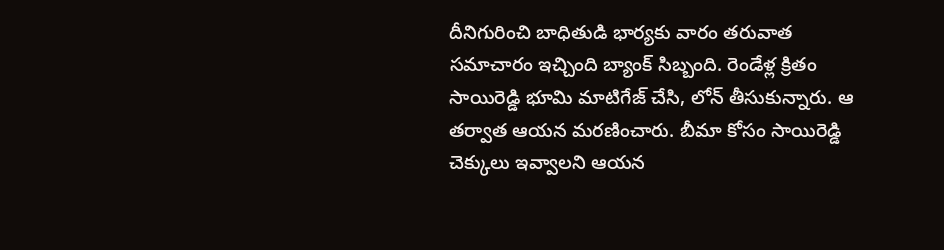దీనిగురించి బాధితుడి భార్యకు వారం తరువాత సమాచారం ఇచ్చింది బ్యాంక్ సిబ్బంది. రెండేళ్ల క్రితం సాయిరెడ్డి భూమి మాటిగేజ్ చేసి, లోన్ తీసుకున్నారు. ఆ తర్వాత ఆయన మరణించారు. బీమా కోసం సాయిరెడ్డి చెక్కులు ఇవ్వాలని ఆయన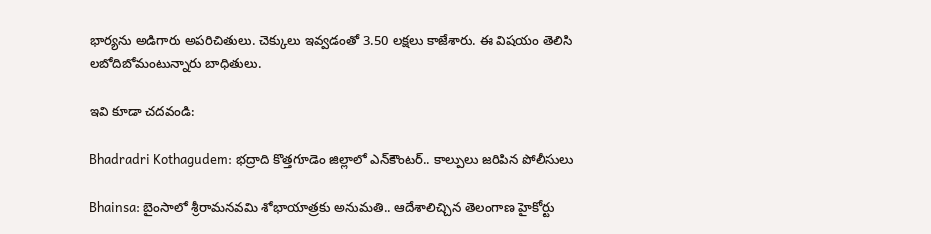భార్యను అడిగారు అపరిచితులు. చెక్కులు ఇవ్వడంతో 3.50 లక్షలు కాజేశారు. ఈ విషయం తెలిసి లబోదిబోమంటున్నారు బాధితులు.

ఇవి కూడా చదవండి:

Bhadradri Kothagudem: భద్రాది కొత్తగూడెం జిల్లాలో ఎన్‌కౌంటర్‌.. కాల్పులు జరిపిన పోలీసులు

Bhainsa: బైంసాలో శ్రీరామనవమి శోభాయాత్రకు అనుమతి.. ఆదేశాలిచ్చిన తెలంగాణ హైకోర్టు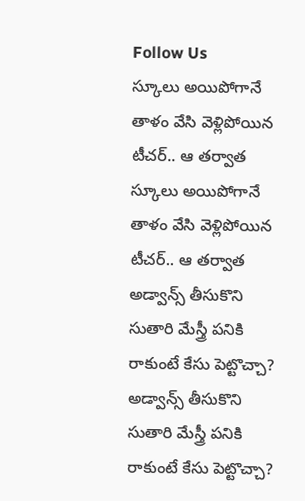Follow Us
స్కూలు అయిపోగానే తాళం వేసి వెళ్లిపోయిన టీచర్‌.. ఆ తర్వాత
స్కూలు అయిపోగానే తాళం వేసి వెళ్లిపోయిన టీచర్‌.. ఆ తర్వాత
అడ్వాన్స్ తీసుకొని సుతారి మేస్త్రీ పనికి రాకుంటే కేసు పెట్టొచ్చా?
అడ్వాన్స్ తీసుకొని సుతారి మేస్త్రీ పనికి రాకుంటే కేసు పెట్టొచ్చా?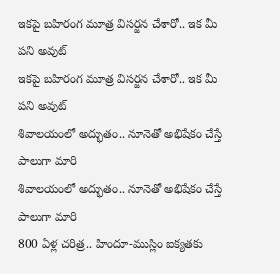ఇకపై బహిరంగ మూత్ర విసర్జన చేశారో.. ఇక మీ పని అవుట్
ఇకపై బహిరంగ మూత్ర విసర్జన చేశారో.. ఇక మీ పని అవుట్
శివాలయంలో అద్భుతం.. నూనెతో అభిషేకం చేస్తే పాలుగా మారి
శివాలయంలో అద్భుతం.. నూనెతో అభిషేకం చేస్తే పాలుగా మారి
800 ఏళ్ల చరిత్ర.. హిందూ-ముస్లిం ఐక్యతకు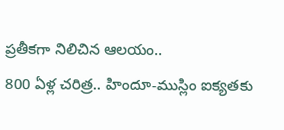ప్రతీకగా నిలిచిన ఆలయం..
800 ఏళ్ల చరిత్ర.. హిందూ-ముస్లిం ఐక్యతకు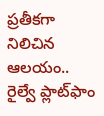ప్రతీకగా నిలిచిన ఆలయం..
రైల్వే ప్లాట్‌ఫాం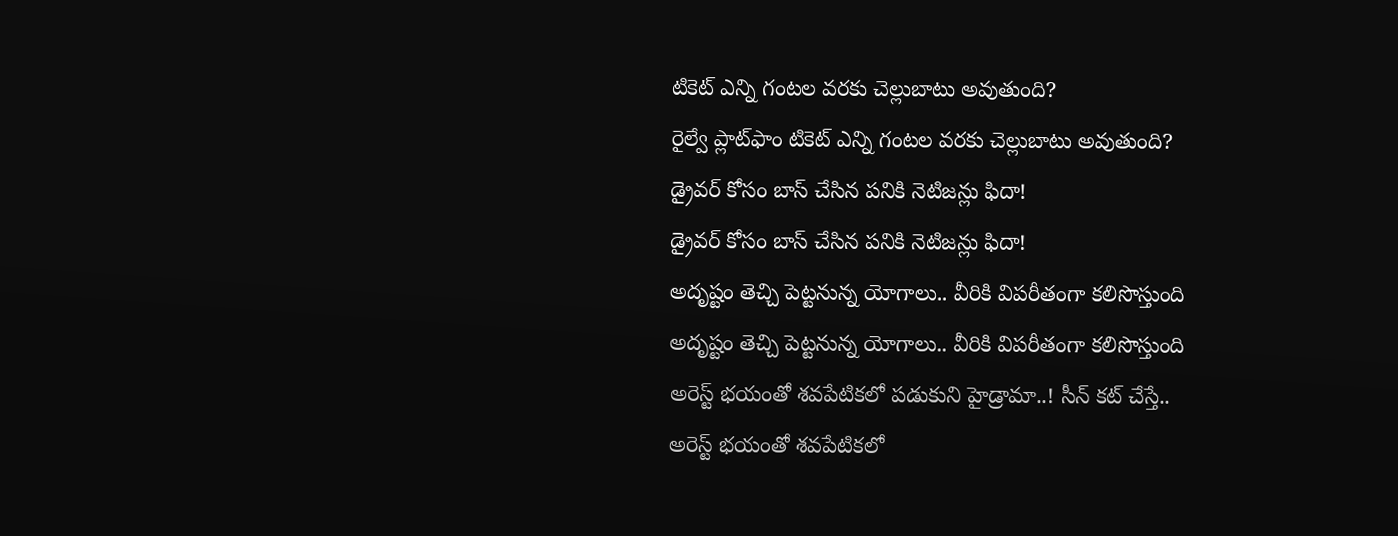టికెట్ ఎన్ని గంటల వరకు చెల్లుబాటు అవుతుంది?
రైల్వే ప్లాట్‌ఫాం టికెట్ ఎన్ని గంటల వరకు చెల్లుబాటు అవుతుంది?
డ్రైవర్ కోసం బాస్ చేసిన పనికి నెటిజన్లు ఫిదా!
డ్రైవర్ కోసం బాస్ చేసిన పనికి నెటిజన్లు ఫిదా!
అదృష్టం తెచ్చి పెట్టనున్న యోగాలు.. వీరికి విపరీతంగా కలిసొస్తుంది
అదృష్టం తెచ్చి పెట్టనున్న యోగాలు.. వీరికి విపరీతంగా కలిసొస్తుంది
అరెస్ట్‌ భయంతో శవపేటికలో పడుకుని హైడ్రామా..! సీన్‌ కట్‌ చేస్తే..
అరెస్ట్‌ భయంతో శవపేటికలో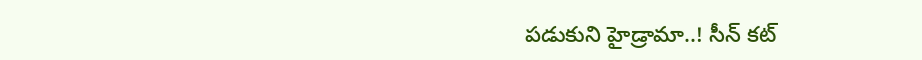పడుకుని హైడ్రామా..! సీన్‌ కట్‌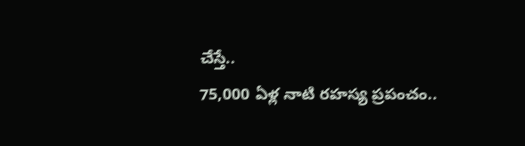చేస్తే..
75,000 ఏళ్ల నాటి రహస్య ప్రపంచం..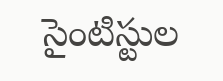సైంటిస్టుల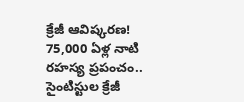క్రేజీ ఆవిష్కరణ!
75,000 ఏళ్ల నాటి రహస్య ప్రపంచం.. సైంటిస్టుల క్రేజీ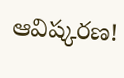ఆవిష్కరణ!